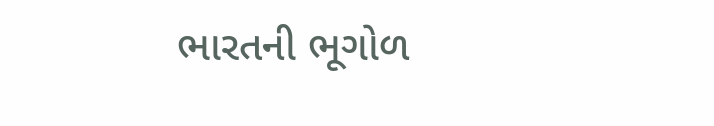ભારતની ભૂગોળ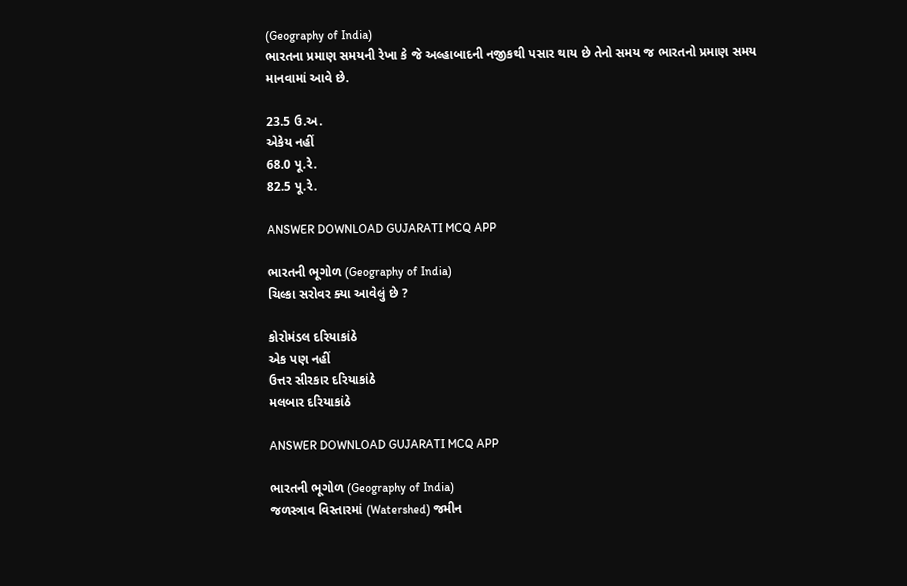(Geography of India)
ભારતના પ્રમાણ સમયની રેખા કે જે અલ્હાબાદની નજીકથી પસાર થાય છે તેનો સમય જ ભારતનો પ્રમાણ સમય માનવામાં આવે છે.

23.5 ઉ.અ.
એકેય નહીં
68.0 પૂ.રે.
82.5 પૂ.રે.

ANSWER DOWNLOAD GUJARATI MCQ APP

ભારતની ભૂગોળ (Geography of India)
ચિલ્કા સરોવર ક્યા આવેલું છે ?

કોરોમંડલ દરિયાકાંઠે
એક પણ નહીં
ઉત્તર સીરકાર દરિયાકાંઠે
મલબાર દરિયાકાંઠે

ANSWER DOWNLOAD GUJARATI MCQ APP

ભારતની ભૂગોળ (Geography of India)
જળસ્ત્રાવ વિસ્તારમાં (Watershed) જમીન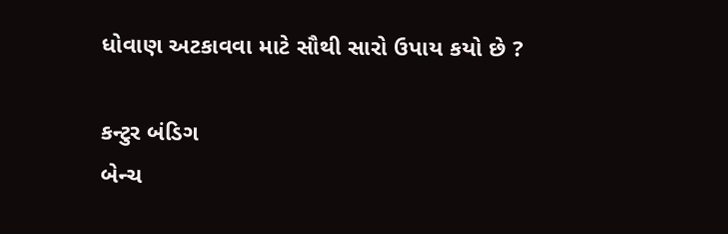ધોવાણ અટકાવવા માટે સૌથી સારો ઉપાય કયો છે ?

કન્ટુર બંડિગ
બેન્ચ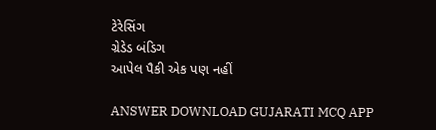ટેરેસિંગ
ગ્રેડેડ બંડિગ
આપેલ પૈકી એક પણ નહીં

ANSWER DOWNLOAD GUJARATI MCQ APP